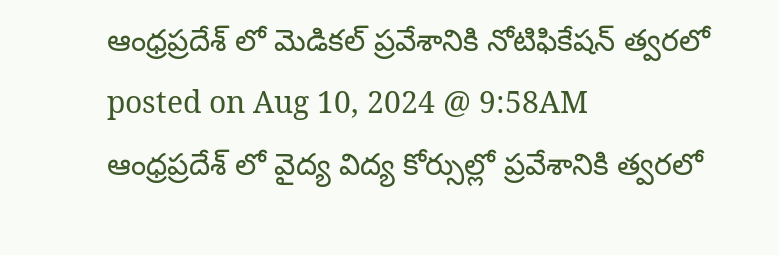ఆంధ్రప్రదేశ్ లో మెడికల్ ప్రవేశానికి నోటిఫికేషన్ త్వరలో
posted on Aug 10, 2024 @ 9:58AM
ఆంధ్రప్రదేశ్ లో వైద్య విద్య కోర్సుల్లో ప్రవేశానికి త్వరలో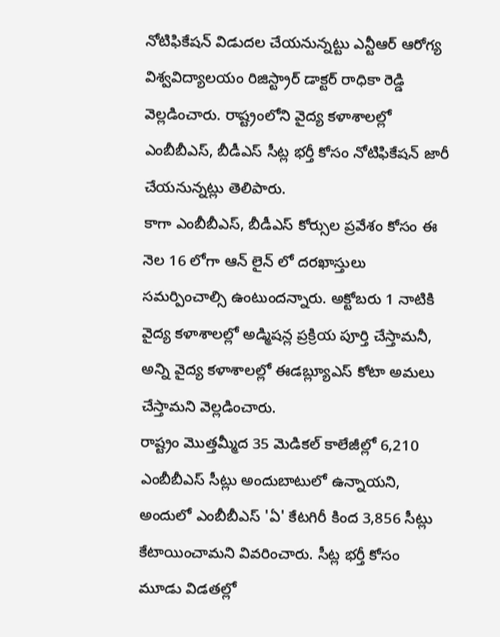నోటిఫికేషన్ విడుదల చేయనున్నట్టు ఎన్టీఆర్ ఆరోగ్య విశ్వవిద్యాలయం రిజిస్ట్రార్ డాక్టర్ రాధికా రెడ్డి వెల్లడించారు. రాష్ట్రంలోని వైద్య కళాశాలల్లో ఎంబీబీఎస్, బీడీఎస్ సీట్ల భర్తీ కోసం నోటిఫికేషన్ జారీ చేయనున్నట్లు తెలిపారు.
కాగా ఎంబీబీఎస్, బీడీఎస్ కోర్సుల ప్రవేశం కోసం ఈ నెల 16 లోగా ఆన్ లైన్ లో దరఖాస్తులు సమర్పించాల్సి ఉంటుందన్నారు. అక్టోబరు 1 నాటికి వైద్య కళాశాలల్లో అడ్మిషన్ల ప్రక్రియ పూర్తి చేస్తామనీ, అన్ని వైద్య కళాశాలల్లో ఈడబ్ల్యూఎస్ కోటా అమలు చేస్తామని వెల్లడించారు.
రాష్ట్రం మొత్తమ్మీద 35 మెడికల్ కాలేజీల్లో 6,210 ఎంబీబీఎస్ సీట్లు అందుబాటులో ఉన్నాయని, అందులో ఎంబీబీఎస్ 'ఏ' కేటగిరీ కింద 3,856 సీట్లు కేటాయించామని వివరించారు. సీట్ల భర్తీ కోసం మూడు విడతల్లో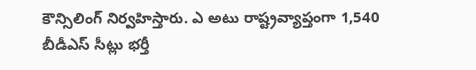కౌన్సిలింగ్ నిర్వహిస్తారు. ఎ అటు రాష్ట్రవ్యాప్తంగా 1,540 బీడీఎస్ సీట్లు భర్తీ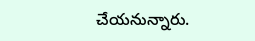చేయనున్నారు.